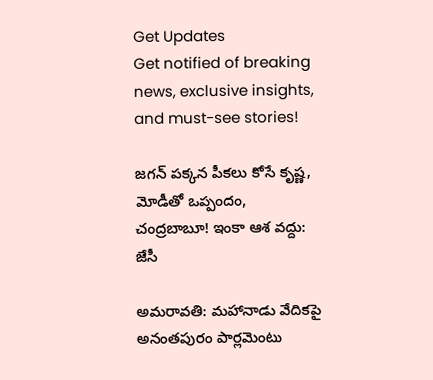Get Updates
Get notified of breaking news, exclusive insights, and must-see stories!

జగన్ పక్కన పీకలు కోసే కృష్ణ, మోడీతో ఒప్పందం, చంద్రబాబూ! ఇంకా ఆశ వద్దు: జేసీ

అమరావతి: మహానాడు వేదికపై అనంతపురం పార్లమెంటు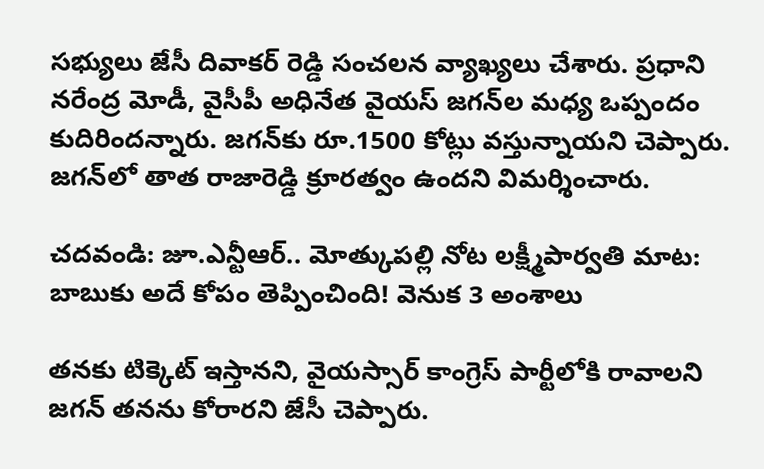సభ్యులు జేసీ దివాకర్ రెడ్డి సంచలన వ్యాఖ్యలు చేశారు. ప్రధాని నరేంద్ర మోడీ, వైసీపీ అధినేత వైయస్ జగన్‌ల మధ్య ఒప్పందం కుదిరిందన్నారు. జగన్‌కు రూ.1500 కోట్లు వస్తున్నాయని చెప్పారు. జగన్‌లో తాత రాజారెడ్డి క్రూరత్వం ఉందని విమర్శించారు.

చదవండి: జూ.ఎన్టీఆర్.. మోత్కుపల్లి నోట లక్ష్మీపార్వతి మాట: బాబుకు అదే కోపం తెప్పించింది! వెనుక 3 అంశాలు

తనకు టిక్కెట్ ఇస్తానని, వైయస్సార్ కాంగ్రెస్ పార్టీలోకి రావాలని జగన్ తనను కోరారని జేసీ చెప్పారు.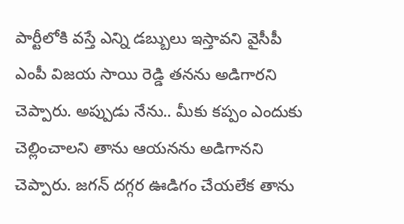పార్టీలోకి వస్తే ఎన్ని డబ్బులు ఇస్తావని వైసీపీ ఎంపీ విజయ సాయి రెడ్డి తనను అడిగారని చెప్పారు. అప్పుడు నేను.. మీకు కప్పం ఎందుకు చెల్లించాలని తాను ఆయనను అడిగానని చెప్పారు. జగన్ దగ్గర ఊడిగం చేయలేక తాను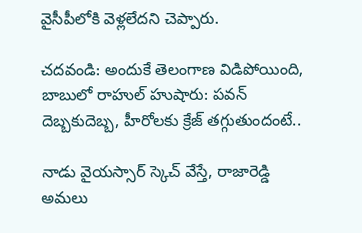వైసీపీలోకి వెళ్లలేదని చెప్పారు.

చదవండి: అందుకే తెలంగాణ విడిపోయింది, బాబులో రాహుల్ హుషారు: పవన్ దెబ్బకుదెబ్బ, హీరోలకు క్రేజ్ తగ్గుతుందంటే..

నాడు వైయస్సార్ స్కెచ్ వేస్తే, రాజారెడ్డి అమలు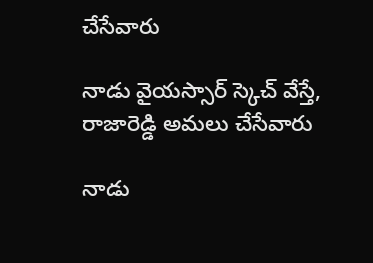చేసేవారు

నాడు వైయస్సార్ స్కెచ్ వేస్తే, రాజారెడ్డి అమలు చేసేవారు

నాడు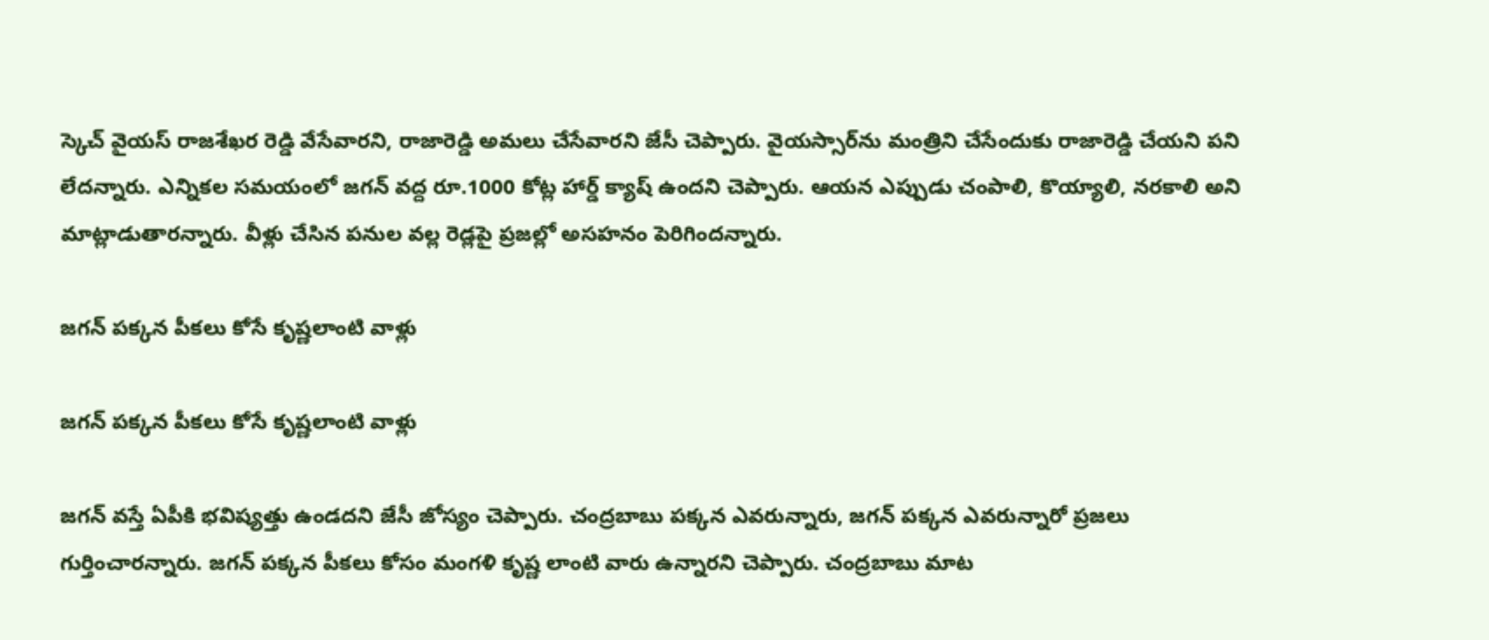స్కెచ్ వైయస్ రాజశేఖర రెడ్డి వేసేవారని, రాజారెడ్డి అమలు చేసేవారని జేసీ చెప్పారు. వైయస్సార్‌ను మంత్రిని చేసేందుకు రాజారెడ్డి చేయని పని లేదన్నారు. ఎన్నికల సమయంలో జగన్ వద్ద రూ.1000 కోట్ల హార్డ్ క్యాష్ ఉందని చెప్పారు. ఆయన ఎప్పుడు చంపాలి, కొయ్యాలి, నరకాలి అని మాట్లాడుతారన్నారు. వీళ్లు చేసిన పనుల వల్ల రెడ్లపై ప్రజల్లో అసహనం పెరిగిందన్నారు.

జగన్ పక్కన పీకలు కోసే కృష్ణలాంటి వాళ్లు

జగన్ పక్కన పీకలు కోసే కృష్ణలాంటి వాళ్లు

జగన్ వస్తే ఏపీకి భవిష్యత్తు ఉండదని జేసీ జోస్యం చెప్పారు. చంద్రబాబు పక్కన ఎవరున్నారు, జగన్ పక్కన ఎవరున్నారో ప్రజలు గుర్తించారన్నారు. జగన్ పక్కన పీకలు కోసం మంగళి కృష్ణ లాంటి వారు ఉన్నారని చెప్పారు. చంద్రబాబు మాట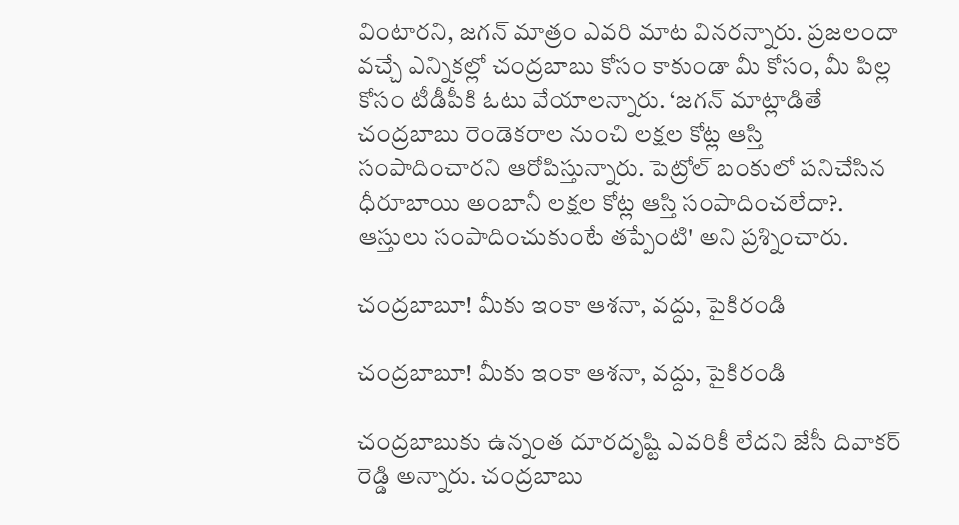వింటారని, జగన్ మాత్రం ఎవరి మాట వినరన్నారు. ప్రజలందా వచ్చే ఎన్నికల్లో చంద్రబాబు కోసం కాకుండా మీ కోసం, మీ పిల్ల కోసం టీడీపీకి ఓటు వేయాలన్నారు. ‘జగన్‌ మాట్లాడితే చంద్రబాబు రెండెకరాల నుంచి లక్షల కోట్ల ఆస్తి సంపాదించారని ఆరోపిస్తున్నారు. పెట్రోల్ బంకులో పనిచేసిన ధీరూబాయి అంబానీ లక్షల కోట్ల ఆస్తి సంపాదించలేదా?. ఆస్తులు సంపాదించుకుంటే తప్పేంటి' అని ప్రశ్నించారు.

చంద్రబాబూ! మీకు ఇంకా ఆశనా, వద్దు, పైకిరండి

చంద్రబాబూ! మీకు ఇంకా ఆశనా, వద్దు, పైకిరండి

చంద్రబాబుకు ఉన్నంత దూరదృష్టి ఎవరికీ లేదని జేసీ దివాకర్ రెడ్డి అన్నారు. చంద్రబాబు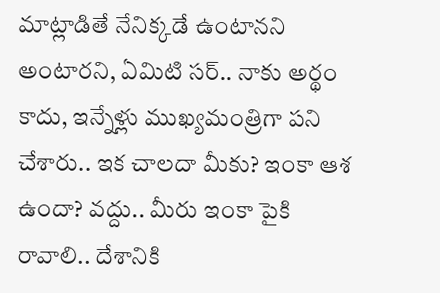మాట్లాడితే నేనిక్కడే ఉంటానని అంటారని, ఏమిటి సర్.. నాకు అర్థం కాదు, ఇన్నేళ్లు ముఖ్యమంత్రిగా పని చేశారు.. ఇక చాలదా మీకు? ఇంకా ఆశ ఉందా? వద్దు.. మీరు ఇంకా పైకి రావాలి.. దేశానికి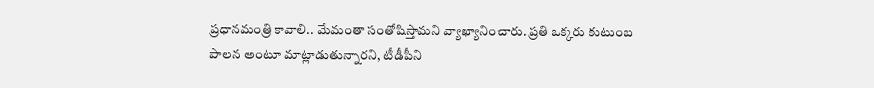ప్రధానమంత్రి కావాలి.. మేమంతా సంతోషిస్తామని వ్యాఖ్యానించారు. ప్రతి ఒక్కరు కుటుంబ పాలన అంటూ మాట్లాడుతున్నారని, టీడీపీని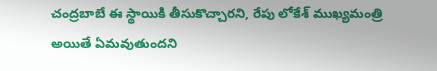చంద్రబాబే ఈ స్థాయికి తీసుకొచ్చారని, రేపు లోకేశ్‌ ముఖ్యమంత్రి అయితే ఏమవుతుందని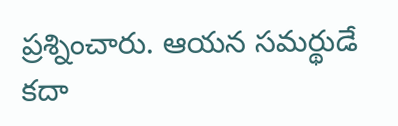ప్రశ్నించారు. ఆయన సమర్థుడే కదా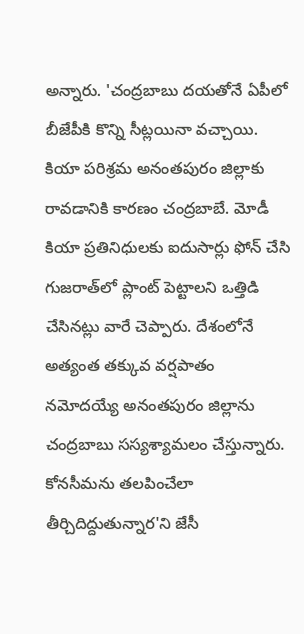అన్నారు. 'చంద్రబాబు దయతోనే ఏపీలో బీజేపీకి కొన్ని సీట్లయినా వచ్చాయి. కియా పరిశ్రమ అనంతపురం జిల్లాకు రావడానికి కారణం చంద్రబాబే. మోడీ కియా ప్రతినిధులకు ఐదుసార్లు ఫోన్‌ చేసి గుజరాత్‌లో ప్లాంట్‌ పెట్టాలని ఒత్తిడి చేసినట్లు వారే చెప్పారు. దేశంలోనే అత్యంత తక్కువ వర్షపాతం నమోదయ్యే అనంతపురం జిల్లాను చంద్రబాబు సస్యశ్యామలం చేస్తున్నారు. కోనసీమను తలపించేలా తీర్చిదిద్దుతున్నార'ని జేసీ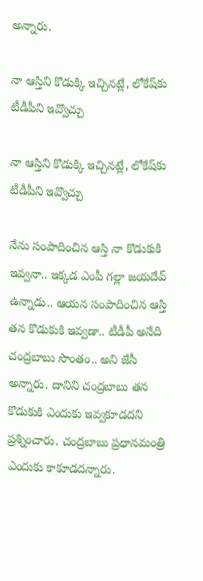అన్నారు.

నా ఆస్తిని కొడుక్కి ఇచ్చినట్లే, లోకేష్‌కు టీడీపీని ఇవ్వొచ్చు

నా ఆస్తిని కొడుక్కి ఇచ్చినట్లే, లోకేష్‌కు టీడీపీని ఇవ్వొచ్చు

నేను సంపాదించిన ఆస్తి నా కొడుకుకి ఇవ్వనా.. ఇక్కడ ఎంపీ గల్లా జయదేవ్‌ ఉన్నాడు.. ఆయన సంపాదించిన ఆస్తి తన కొడుకుకి ఇవ్వడా.. టీడీపీ అనేది చంద్రబాబు సొంతం.. అని జేసీ అన్నారు. దానిని చంద్రబాబు తన కొడుకుకి ఎందుకు ఇవ్వకూడదని ప్రశ్నించారు. చంద్రబాబు ప్రధానమంత్రి ఎందుకు కాకూడదన్నారు.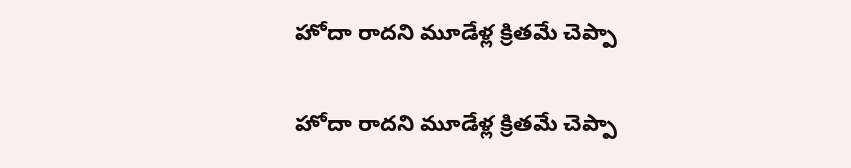హోదా రాదని మూడేళ్ల క్రితమే చెప్పా

హోదా రాదని మూడేళ్ల క్రితమే చెప్పా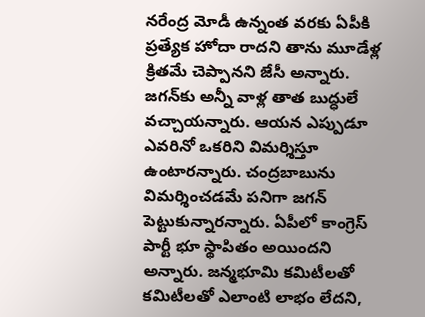నరేంద్ర మోడీ ఉన్నంత వరకు ఏపీకి ప్రత్యేక హోదా రాదని తాను మూడేళ్ల క్రితమే చెప్పానని జేసీ అన్నారు. జగన్‌కు అన్నీ వాళ్ల తాత బుద్ధులే వచ్చాయన్నారు. ఆయన ఎప్పుడూ ఎవరినో ఒకరిని విమర్శిస్తూ ఉంటారన్నారు. చంద్రబాబును విమర్శించడమే పనిగా జగన్‌ పెట్టుకున్నారన్నారు. ఏపీలో కాంగ్రెస్‌ పార్టీ భూ స్థాపితం అయిందని అన్నారు. జన్మభూమి కమిటీలతో కమిటీలతో ఎలాంటి లాభం లేదని,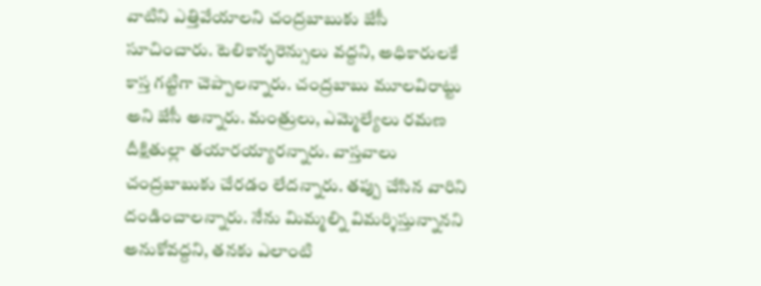వాటిని ఎత్తివేయాలని చంద్రబాబుకు జేసీ సూచించారు. టెలికాన్ఫరెన్సులు వద్దని, అధికారులకే కాస్త గట్టిగా చెప్పాలన్నారు. చంద్రబాబు మూలవిరాట్టు అని జేసీ అన్నారు. మంత్రులు, ఎమ్మెల్యేలు రమణ దీక్షితుల్లా తయారయ్యారన్నారు. వాస్తవాలు చంద్రబాబుకు చేరడం లేదన్నారు. తప్పు చేసిన వారిని దండించాలన్నారు. నేను మిమ్మల్ని విమర్శిస్తున్నానని అనుకోవద్దని, తనకు ఎలాంటి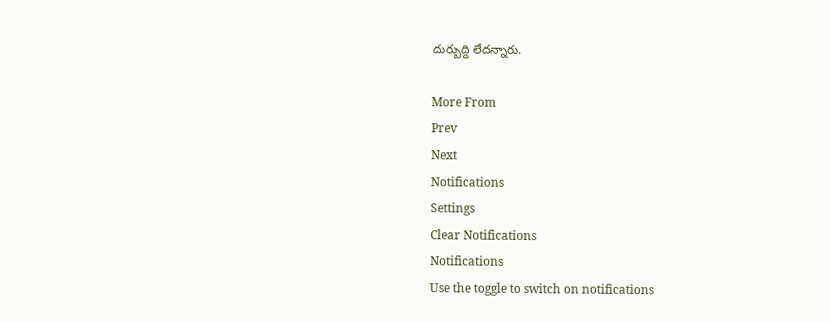దుర్బుద్ది లేదన్నారు.

More From
Prev
Next
Notifications
Settings
Clear Notifications
Notifications
Use the toggle to switch on notifications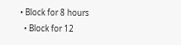• Block for 8 hours
  • Block for 12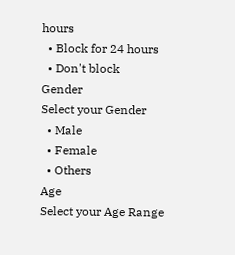hours
  • Block for 24 hours
  • Don't block
Gender
Select your Gender
  • Male
  • Female
  • Others
Age
Select your Age Range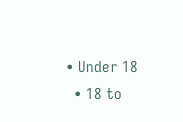• Under 18
  • 18 to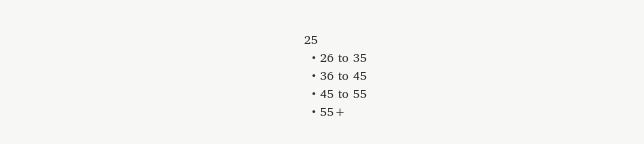25
  • 26 to 35
  • 36 to 45
  • 45 to 55
  • 55+